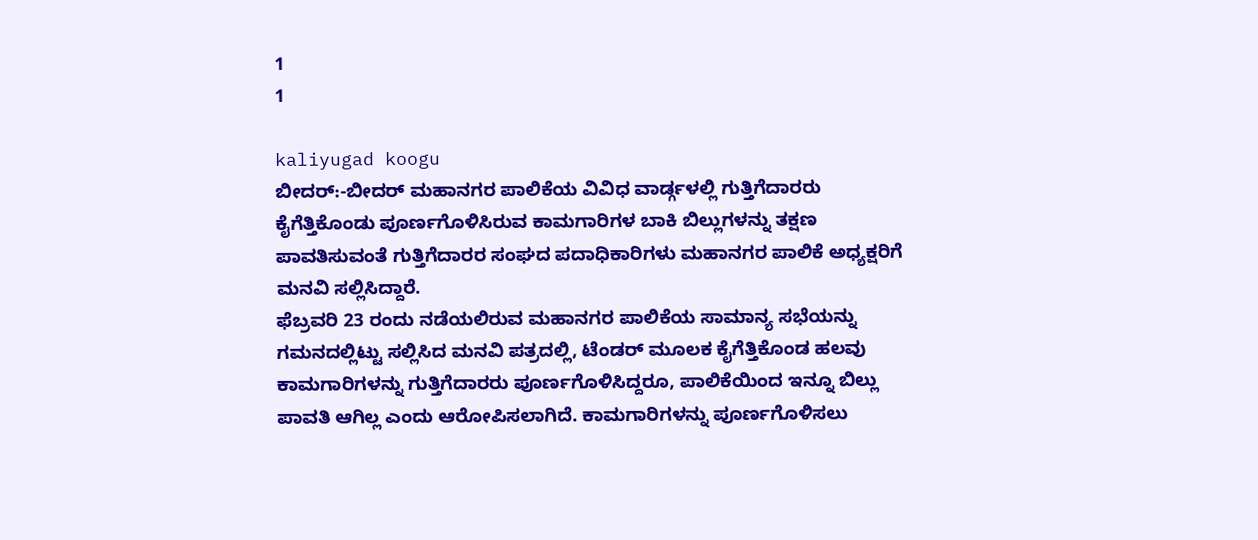1
1

kaliyugad koogu
ಬೀದರ್:-ಬೀದರ್ ಮಹಾನಗರ ಪಾಲಿಕೆಯ ವಿವಿಧ ವಾರ್ಡ್ಗಳಲ್ಲಿ ಗುತ್ತಿಗೆದಾರರು ಕೈಗೆತ್ತಿಕೊಂಡು ಪೂರ್ಣಗೊಳಿಸಿರುವ ಕಾಮಗಾರಿಗಳ ಬಾಕಿ ಬಿಲ್ಲುಗಳನ್ನು ತಕ್ಷಣ ಪಾವತಿಸುವಂತೆ ಗುತ್ತಿಗೆದಾರರ ಸಂಘದ ಪದಾಧಿಕಾರಿಗಳು ಮಹಾನಗರ ಪಾಲಿಕೆ ಅಧ್ಯಕ್ಷರಿಗೆ ಮನವಿ ಸಲ್ಲಿಸಿದ್ದಾರೆ.
ಫೆಬ್ರವರಿ 23 ರಂದು ನಡೆಯಲಿರುವ ಮಹಾನಗರ ಪಾಲಿಕೆಯ ಸಾಮಾನ್ಯ ಸಭೆಯನ್ನು ಗಮನದಲ್ಲಿಟ್ಟು ಸಲ್ಲಿಸಿದ ಮನವಿ ಪತ್ರದಲ್ಲಿ, ಟೆಂಡರ್ ಮೂಲಕ ಕೈಗೆತ್ತಿಕೊಂಡ ಹಲವು ಕಾಮಗಾರಿಗಳನ್ನು ಗುತ್ತಿಗೆದಾರರು ಪೂರ್ಣಗೊಳಿಸಿದ್ದರೂ, ಪಾಲಿಕೆಯಿಂದ ಇನ್ನೂ ಬಿಲ್ಲು ಪಾವತಿ ಆಗಿಲ್ಲ ಎಂದು ಆರೋಪಿಸಲಾಗಿದೆ. ಕಾಮಗಾರಿಗಳನ್ನು ಪೂರ್ಣಗೊಳಿಸಲು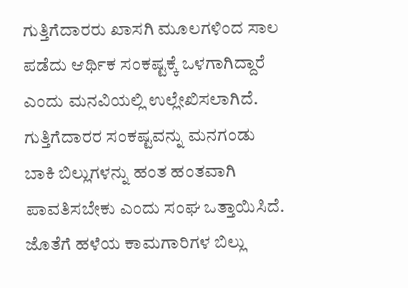ಗುತ್ತಿಗೆದಾರರು ಖಾಸಗಿ ಮೂಲಗಳಿಂದ ಸಾಲ ಪಡೆದು ಆರ್ಥಿಕ ಸಂಕಷ್ಟಕ್ಕೆ ಒಳಗಾಗಿದ್ದಾರೆ ಎಂದು ಮನವಿಯಲ್ಲಿ ಉಲ್ಲೇಖಿಸಲಾಗಿದೆ.
ಗುತ್ತಿಗೆದಾರರ ಸಂಕಷ್ಟವನ್ನು ಮನಗಂಡು ಬಾಕಿ ಬಿಲ್ಲುಗಳನ್ನು ಹಂತ ಹಂತವಾಗಿ ಪಾವತಿಸಬೇಕು ಎಂದು ಸಂಘ ಒತ್ತಾಯಿಸಿದೆ. ಜೊತೆಗೆ ಹಳೆಯ ಕಾಮಗಾರಿಗಳ ಬಿಲ್ಲು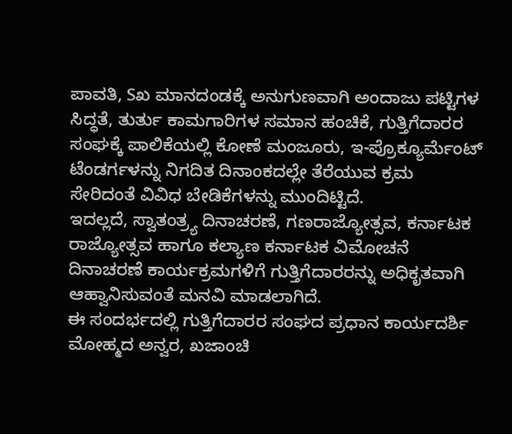ಪಾವತಿ, Sಖ ಮಾನದಂಡಕ್ಕೆ ಅನುಗುಣವಾಗಿ ಅಂದಾಜು ಪಟ್ಟಿಗಳ ಸಿದ್ಧತೆ, ತುರ್ತು ಕಾಮಗಾರಿಗಳ ಸಮಾನ ಹಂಚಿಕೆ, ಗುತ್ತಿಗೆದಾರರ ಸಂಘಕ್ಕೆ ಪಾಲಿಕೆಯಲ್ಲಿ ಕೋಣೆ ಮಂಜೂರು, ಇ-ಪ್ರೊಕ್ಯೂರ್ಮೆಂಟ್ ಟೆಂಡರ್ಗಳನ್ನು ನಿಗದಿತ ದಿನಾಂಕದಲ್ಲೇ ತೆರೆಯುವ ಕ್ರಮ ಸೇರಿದಂತೆ ವಿವಿಧ ಬೇಡಿಕೆಗಳನ್ನು ಮುಂದಿಟ್ಟಿದೆ.
ಇದಲ್ಲದೆ, ಸ್ವಾತಂತ್ರ್ಯ ದಿನಾಚರಣೆ, ಗಣರಾಜ್ಯೋತ್ಸವ, ಕರ್ನಾಟಕ ರಾಜ್ಯೋತ್ಸವ ಹಾಗೂ ಕಲ್ಯಾಣ ಕರ್ನಾಟಕ ವಿಮೋಚನೆ ದಿನಾಚರಣೆ ಕಾರ್ಯಕ್ರಮಗಳಿಗೆ ಗುತ್ತಿಗೆದಾರರನ್ನು ಅಧಿಕೃತವಾಗಿ ಆಹ್ವಾನಿಸುವಂತೆ ಮನವಿ ಮಾಡಲಾಗಿದೆ.
ಈ ಸಂದರ್ಭದಲ್ಲಿ ಗುತ್ತಿಗೆದಾರರ ಸಂಘದ ಪ್ರಧಾನ ಕಾರ್ಯದರ್ಶಿ ಮೋಹ್ಮದ ಅನ್ವರ, ಖಜಾಂಚಿ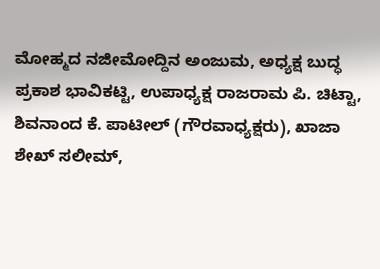ಮೋಹ್ಮದ ನಜೀಮೋದ್ದಿನ ಅಂಜುಮ, ಅಧ್ಯಕ್ಷ ಬುದ್ಧ ಪ್ರಕಾಶ ಭಾವಿಕಟ್ಟಿ, ಉಪಾಧ್ಯಕ್ಷ ರಾಜರಾಮ ಪಿ. ಚಿಟ್ಟಾ, ಶಿವನಾಂದ ಕೆ. ಪಾಟೀಲ್ (ಗೌರವಾಧ್ಯಕ್ಷರು), ಖಾಜಾ ಶೇಖ್ ಸಲೀಮ್,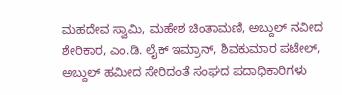ಮಹದೇವ ಸ್ವಾಮಿ, ಮಹೇಶ ಚಿಂತಾಮಣಿ, ಅಬ್ದುಲ್ ನವೀದ ಶೇರಿಕಾರ, ಎಂ.ಡಿ. ಲೈಕ್ ಇಮ್ರಾನ್, ಶಿವಕುಮಾರ ಪಟೇಲ್, ಅಬ್ದುಲ್ ಹಮೀದ ಸೇರಿದಂತೆ ಸಂಘದ ಪದಾಧಿಕಾರಿಗಳು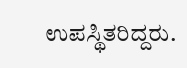ಉಪಸ್ಥಿತರಿದ್ದರು.